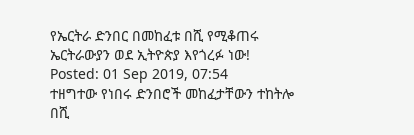የኤርትራ ድንበር በመከፈቱ በሺ የሚቆጠሩ ኤርትራውያን ወደ ኢትዮጵያ እየጎረፉ ነው!
Posted: 01 Sep 2019, 07:54
ተዘግተው የነበሩ ድንበሮች መከፈታቸውን ተከትሎ በሺ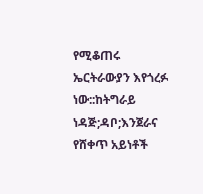የሚቆጠሩ ኤርትራውያን እየጎረፉ ነው::ከትግራይ ነዳጅ;ዳቦ;እንጀራና የሸቀጥ አይነቶች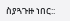ስያጓጉዙ ነበር::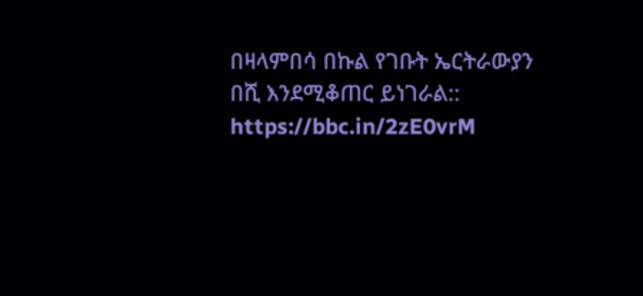በዛላምበሳ በኩል የገቡት ኤርትራውያን በሺ እንደሚቆጠር ይነገራል::
https://bbc.in/2zE0vrM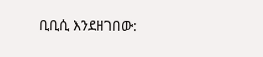ቢቢሲ እንደዘገበው: